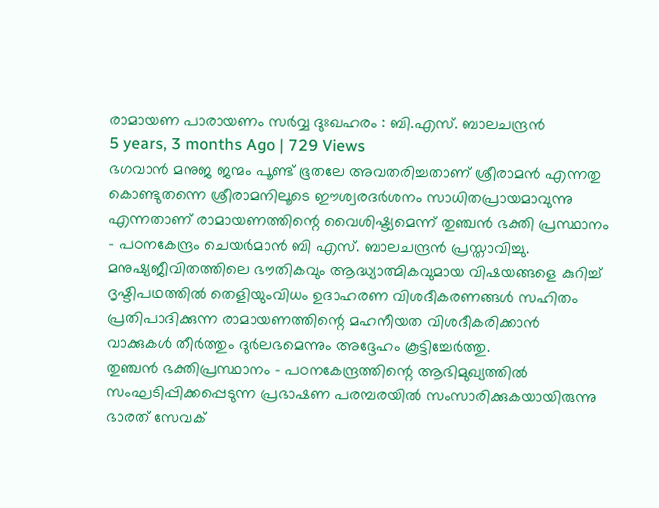രാമായണ പാരായണം സർവ്വ ദുഃഖഹരം : ബി.എസ്. ബാലചന്ദ്രൻ
5 years, 3 months Ago | 729 Views
ഭഗവാൻ മനുജ ജന്മം പൂണ്ട് ഭൂതലേ അവതരിച്ചതാണ് ശ്രീരാമൻ എന്നതു കൊണ്ടുതന്നെ ശ്രീരാമനിലൂടെ ഈശ്വരദർശനം സാധിതപ്രായമാവുന്നു എന്നതാണ് രാമായണത്തിന്റെ വൈശിഷ്ട്യമെന്ന് തുഞ്ചൻ ഭക്തി പ്രസ്ഥാനം - പഠനകേന്ദ്രം ചെയർമാൻ ബി എസ്. ബാലചന്ദ്രൻ പ്രസ്താവിച്ചു.
മനുഷ്യജീവിതത്തിലെ ഭൗതികവും ആദ്ധ്യാത്മികവുമായ വിഷയങ്ങളെ കുറിച്ച് ദൃഷ്ടിപഥത്തിൽ തെളിയുംവിധം ഉദാഹരണ വിശദീകരണങ്ങൾ സഹിതം പ്രതിപാദിക്കുന്ന രാമായണത്തിന്റെ മഹനീയത വിശദീകരിക്കാൻ വാക്കുകൾ തീർത്തും ദുർലഭമെന്നും അദ്ദേഹം കൂട്ടിച്ചേർത്തു.
തുഞ്ചൻ ഭക്തിപ്രസ്ഥാനം - പഠനകേന്ദ്രത്തിന്റെ ആഭിമുഖ്യത്തിൽ സംഘടിപ്പിക്കപ്പെടുന്ന പ്രഭാഷണ പരമ്പരയിൽ സംസാരിക്കുകയായിരുന്നു ഭാരത് സേവക്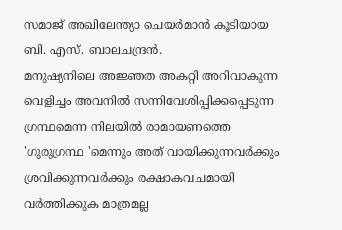സമാജ് അഖിലേന്ത്യാ ചെയർമാൻ കൂടിയായ ബി. എസ്. ബാലചന്ദ്രൻ.
മനുഷ്യനിലെ അജ്ഞത അകറ്റി അറിവാകുന്ന വെളിച്ചം അവനിൽ സന്നിവേശിപ്പിക്കപ്പെടുന്ന ഗ്രന്ഥമെന്ന നിലയിൽ രാമായണത്തെ 'ഗുരുഗ്രന്ഥ 'മെന്നും അത് വായിക്കുന്നവർക്കും ശ്രവിക്കുന്നവർക്കും രക്ഷാകവചമായി വർത്തിക്കുക മാത്രമല്ല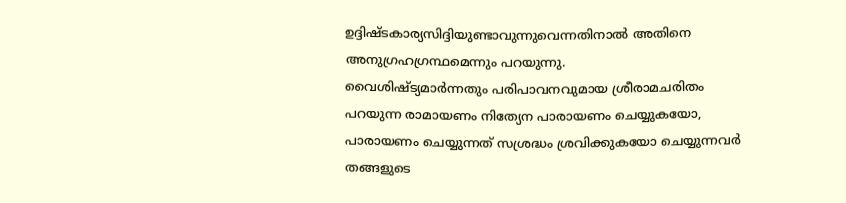ഉദ്ദിഷ്ടകാര്യസിദ്ദിയുണ്ടാവുന്നുവെന്നതിനാൽ അതിനെ അനുഗ്രഹഗ്രന്ഥമെന്നും പറയുന്നു.
വൈശിഷ്ട്യമാർന്നതും പരിപാവനവുമായ ശ്രീരാമചരിതം പറയുന്ന രാമായണം നിത്യേന പാരായണം ചെയ്യുകയോ, പാരായണം ചെയ്യുന്നത് സശ്രദ്ധം ശ്രവിക്കുകയോ ചെയ്യുന്നവർ തങ്ങളുടെ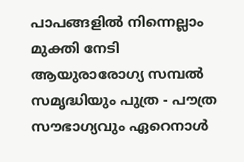പാപങ്ങളിൽ നിന്നെല്ലാം മുക്തി നേടി ആയുരാരോഗ്യ സമ്പൽ സമൃദ്ധിയും പുത്ര - പൗത്ര സൗഭാഗ്യവും ഏറെനാൾ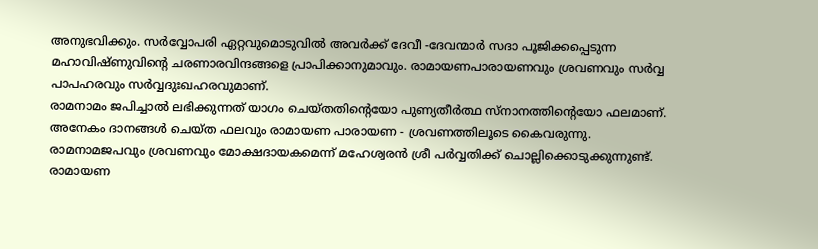അനുഭവിക്കും. സർവ്വോപരി ഏറ്റവുമൊടുവിൽ അവർക്ക് ദേവീ -ദേവന്മാർ സദാ പൂജിക്കപ്പെടുന്ന മഹാവിഷ്ണുവിന്റെ ചരണാരവിന്ദങ്ങളെ പ്രാപിക്കാനുമാവും. രാമായണപാരായണവും ശ്രവണവും സർവ്വ പാപഹരവും സർവ്വദുഃഖഹരവുമാണ്.
രാമനാമം ജപിച്ചാൽ ലഭിക്കുന്നത് യാഗം ചെയ്തതിന്റെയോ പുണ്യതീർത്ഥ സ്നാനത്തിന്റെയോ ഫലമാണ്. അനേകം ദാനങ്ങൾ ചെയ്ത ഫലവും രാമായണ പാരായണ - ശ്രവണത്തിലൂടെ കൈവരുന്നു. രാമനാമജപവും ശ്രവണവും മോക്ഷദായകമെന്ന് മഹേശ്വരൻ ശ്രീ പർവ്വതിക്ക് ചൊല്ലിക്കൊടുക്കുന്നുണ്ട്. രാമായണ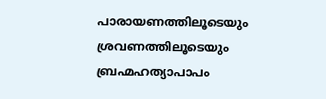പാരായണത്തിലൂടെയും ശ്രവണത്തിലൂടെയും ബ്രഹ്മഹത്യാപാപം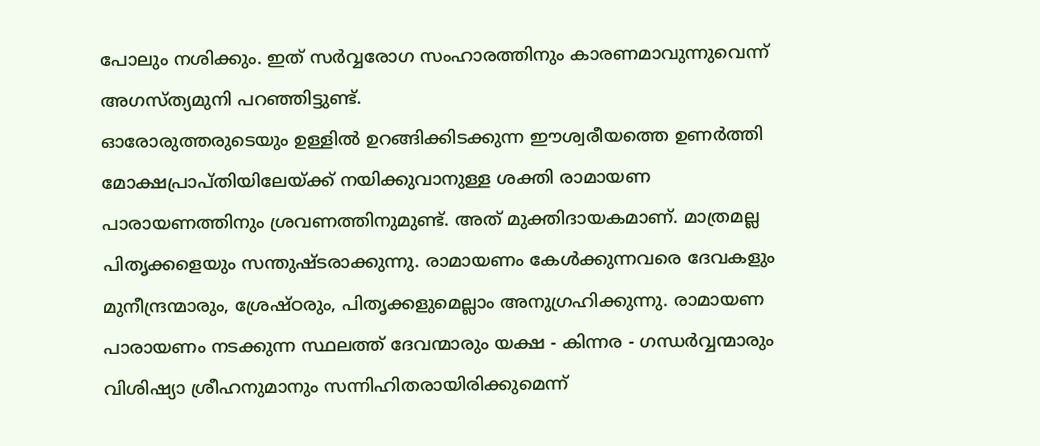പോലും നശിക്കും. ഇത് സർവ്വരോഗ സംഹാരത്തിനും കാരണമാവുന്നുവെന്ന് അഗസ്ത്യമുനി പറഞ്ഞിട്ടുണ്ട്.
ഓരോരുത്തരുടെയും ഉള്ളിൽ ഉറങ്ങിക്കിടക്കുന്ന ഈശ്വരീയത്തെ ഉണർത്തി മോക്ഷപ്രാപ്തിയിലേയ്ക്ക് നയിക്കുവാനുള്ള ശക്തി രാമായണ പാരായണത്തിനും ശ്രവണത്തിനുമുണ്ട്. അത് മുക്തിദായകമാണ്. മാത്രമല്ല പിതൃക്കളെയും സന്തുഷ്ടരാക്കുന്നു. രാമായണം കേൾക്കുന്നവരെ ദേവകളും മുനീന്ദ്രന്മാരും, ശ്രേഷ്ഠരും, പിതൃക്കളുമെല്ലാം അനുഗ്രഹിക്കുന്നു. രാമായണ പാരായണം നടക്കുന്ന സ്ഥലത്ത് ദേവന്മാരും യക്ഷ - കിന്നര - ഗന്ധർവ്വന്മാരും വിശിഷ്യാ ശ്രീഹനുമാനും സന്നിഹിതരായിരിക്കുമെന്ന്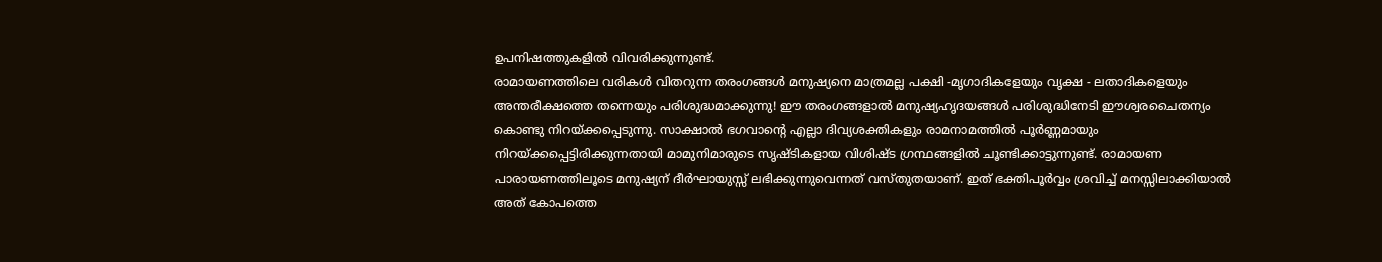ഉപനിഷത്തുകളിൽ വിവരിക്കുന്നുണ്ട്.
രാമായണത്തിലെ വരികൾ വിതറുന്ന തരംഗങ്ങൾ മനുഷ്യനെ മാത്രമല്ല പക്ഷി -മൃഗാദികളേയും വൃക്ഷ - ലതാദികളെയും അന്തരീക്ഷത്തെ തന്നെയും പരിശുദ്ധമാക്കുന്നു! ഈ തരംഗങ്ങളാൽ മനുഷ്യഹൃദയങ്ങൾ പരിശുദ്ധിനേടി ഈശ്വരചൈതന്യം കൊണ്ടു നിറയ്ക്കപ്പെടുന്നു. സാക്ഷാൽ ഭഗവാന്റെ എല്ലാ ദിവ്യശക്തികളും രാമനാമത്തിൽ പൂർണ്ണമായും നിറയ്ക്കപ്പെട്ടിരിക്കുന്നതായി മാമുനിമാരുടെ സൃഷ്ടികളായ വിശിഷ്ട ഗ്രന്ഥങ്ങളിൽ ചൂണ്ടിക്കാട്ടുന്നുണ്ട്. രാമായണ പാരായണത്തിലൂടെ മനുഷ്യന് ദീർഘായുസ്സ് ലഭിക്കുന്നുവെന്നത് വസ്തുതയാണ്. ഇത് ഭക്തിപൂർവ്വം ശ്രവിച്ച് മനസ്സിലാക്കിയാൽ അത് കോപത്തെ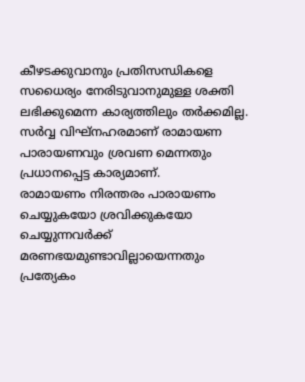കീഴടക്കുവാനും പ്രതിസന്ധികളെ സധൈര്യം നേരിടുവാനുമുള്ള ശക്തി ലഭിക്കുമെന്ന കാര്യത്തിലും തർക്കമില്ല. സർവ്വ വിഘ്നഹരമാണ് രാമായണ പാരായണവും ശ്രവണ മെന്നതും പ്രധാനപ്പെട്ട കാര്യമാണ്.
രാമായണം നിരന്തരം പാരായണം ചെയ്യുകയോ ശ്രവിക്കുകയോ ചെയ്യുന്നവർക്ക് മരണഭയമുണ്ടാവില്ലായെന്നതും പ്രത്യേകം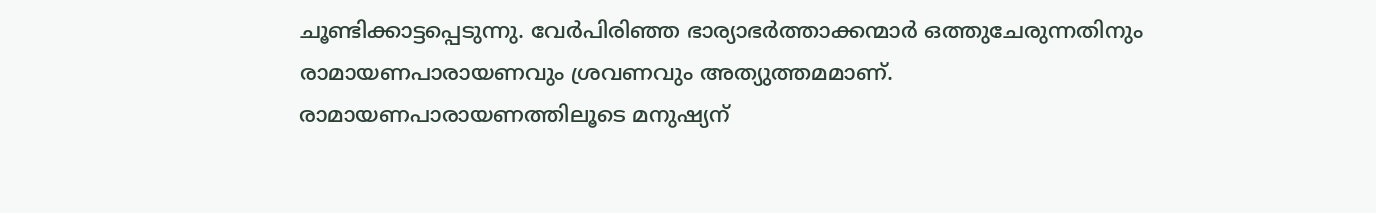ചൂണ്ടിക്കാട്ടപ്പെടുന്നു. വേർപിരിഞ്ഞ ഭാര്യാഭർത്താക്കന്മാർ ഒത്തുചേരുന്നതിനും രാമായണപാരായണവും ശ്രവണവും അത്യുത്തമമാണ്.
രാമായണപാരായണത്തിലൂടെ മനുഷ്യന്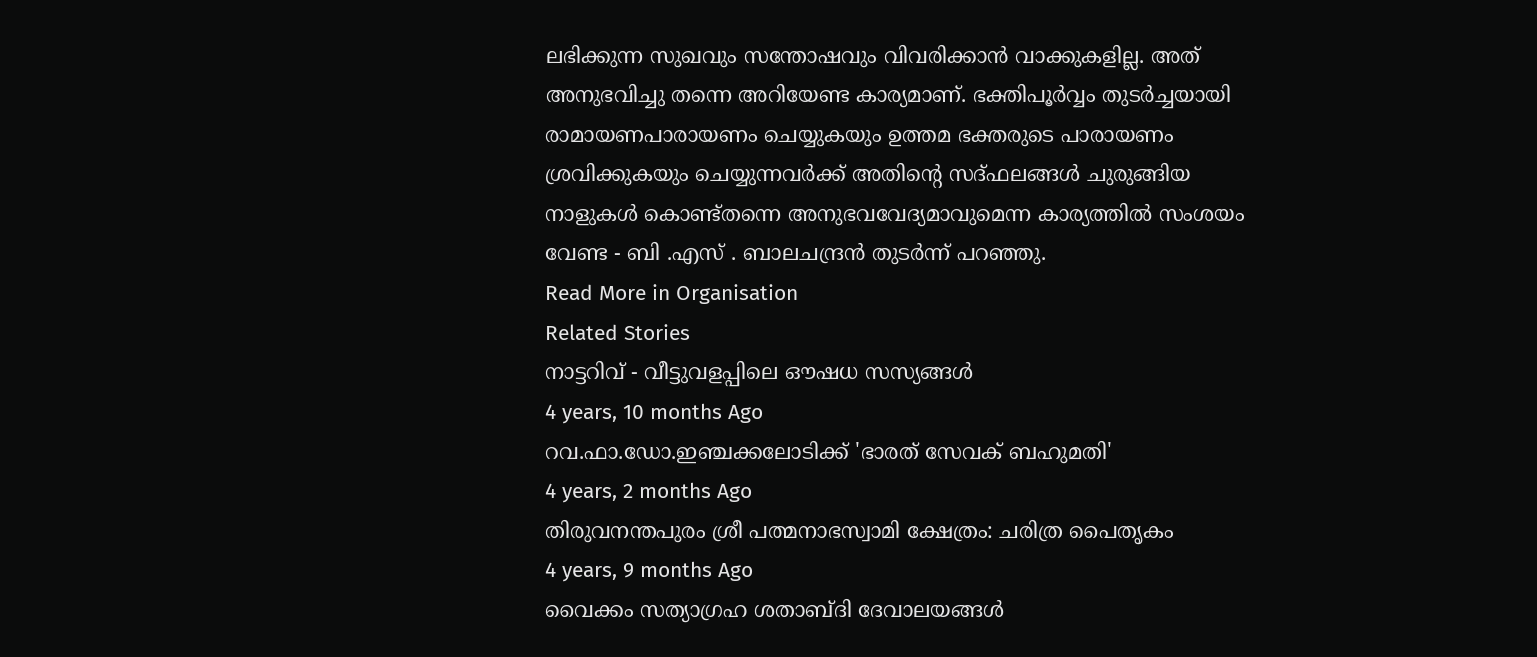ലഭിക്കുന്ന സുഖവും സന്തോഷവും വിവരിക്കാൻ വാക്കുകളില്ല. അത് അനുഭവിച്ചു തന്നെ അറിയേണ്ട കാര്യമാണ്. ഭക്തിപൂർവ്വം തുടർച്ചയായി രാമായണപാരായണം ചെയ്യുകയും ഉത്തമ ഭക്തരുടെ പാരായണം ശ്രവിക്കുകയും ചെയ്യുന്നവർക്ക് അതിന്റെ സദ്ഫലങ്ങൾ ചുരുങ്ങിയ നാളുകൾ കൊണ്ട്തന്നെ അനുഭവവേദ്യമാവുമെന്ന കാര്യത്തിൽ സംശയം വേണ്ട - ബി .എസ് . ബാലചന്ദ്രൻ തുടർന്ന് പറഞ്ഞു.
Read More in Organisation
Related Stories
നാട്ടറിവ് - വീട്ടുവളപ്പിലെ ഔഷധ സസ്യങ്ങൾ
4 years, 10 months Ago
റവ.ഫാ.ഡോ.ഇഞ്ചക്കലോടിക്ക് 'ഭാരത് സേവക് ബഹുമതി'
4 years, 2 months Ago
തിരുവനന്തപുരം ശ്രീ പത്മനാഭസ്വാമി ക്ഷേത്രം: ചരിത്ര പൈതൃകം
4 years, 9 months Ago
വൈക്കം സത്യാഗ്രഹ ശതാബ്ദി ദേവാലയങ്ങൾ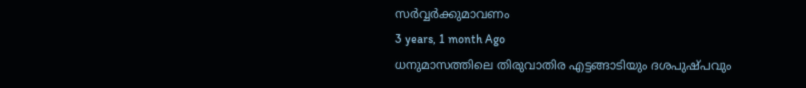സർവ്വർക്കുമാവണം
3 years, 1 month Ago
ധനുമാസത്തിലെ തിരുവാതിര എട്ടങ്ങാടിയും ദശപുഷ്പവും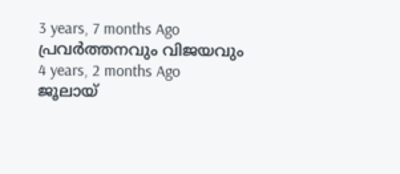3 years, 7 months Ago
പ്രവർത്തനവും വിജയവും
4 years, 2 months Ago
ജൂലായ്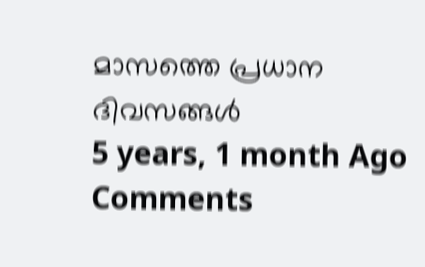മാസത്തെ പ്രധാന ദിവസങ്ങൾ
5 years, 1 month Ago
Comments